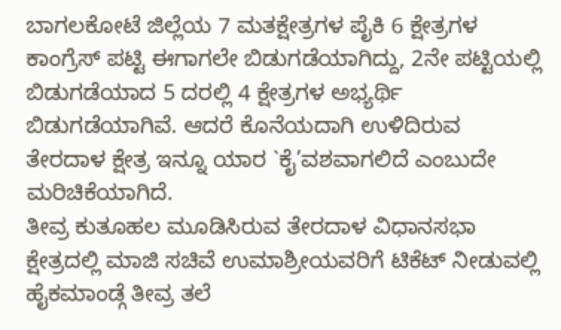ಬಾಗಲಕೋಟೆ ಜಿಲ್ಲೆಯ 7 ಮತಕ್ಷೇತ್ರಗಳ ಪೈಕಿ 6 ಕ್ಷೇತ್ರಗಳ ಕಾಂಗ್ರೆಸ್ ಪಟ್ಟಿ ಈಗಾಗಲೇ ಬಿಡುಗಡೆಯಾಗಿದ್ದು, 2ನೇ ಪಟ್ಟಿಯಲ್ಲಿ ಬಿಡುಗಡೆಯಾದ 5 ದರಲ್ಲಿ 4 ಕ್ಷೇತ್ರಗಳ ಅಭ್ಯರ್ಥಿ ಬಿಡುಗಡೆಯಾಗಿವೆ. ಆದರೆ ಕೊನೆಯದಾಗಿ ಉಳಿದಿರುವ ತೇರದಾಳ ಕ್ಷೇತ್ರ ಇನ್ನೂ ಯಾರ `ಕೈ’ವಶವಾಗಲಿದೆ ಎಂಬುದೇ ಮರಿಚಿಕೆಯಾಗಿದೆ.
ತೀವ್ರ ಕುತೂಹಲ ಮೂಡಿಸಿರುವ ತೇರದಾಳ ವಿಧಾನಸಭಾ ಕ್ಷೇತ್ರದಲ್ಲಿ ಮಾಜಿ ಸಚಿವೆ ಉಮಾಶ್ರೀಯವರಿಗೆ ಟಿಕೆಟ್ ನೀಡುವಲ್ಲಿ ಹೈಕಮಾಂಡ್ಗೆ ತೀವ್ರ ತಲೆ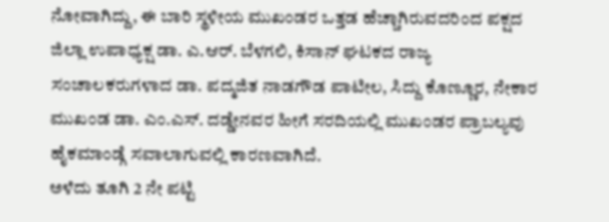ನೋವಾಗಿದ್ದು, ಈ ಬಾರಿ ಸ್ಥಳೀಯ ಮುಖಂಡರ ಒತ್ತಡ ಹೆಚ್ಚಾಗಿರುವದರಿಂದ ಪಕ್ಷದ ಜಿಲ್ಲಾ ಉಪಾಧ್ಯಕ್ಷ ಡಾ. ಎ.ಆರ್. ಬೆಳಗಲಿ, ಕಿಸಾನ್ ಘಟಕದ ರಾಜ್ಯ ಸಂಚಾಲಕರುಗಳಾದ ಡಾ. ಪದ್ಮಜಿತ ನಾಡಗೌಡ ಪಾಟೀಲ, ಸಿದ್ದು ಕೊಣ್ಣೂರ, ನೇಕಾರ ಮುಖಂಡ ಡಾ. ಎಂ.ಎಸ್. ದಡ್ಡೇನವರ ಹೀಗೆ ಸರದಿಯಲ್ಲಿ ಮುಖಂಡರ ಪ್ರಾಬಲ್ಯವು ಹೈಕಮಾಂಡ್ಗೆ ಸವಾಲಾಗುವಲ್ಲಿ ಕಾರಣವಾಗಿದೆ.
ಅಳೆದು ತೂಗಿ 2 ನೇ ಪಟ್ಟಿ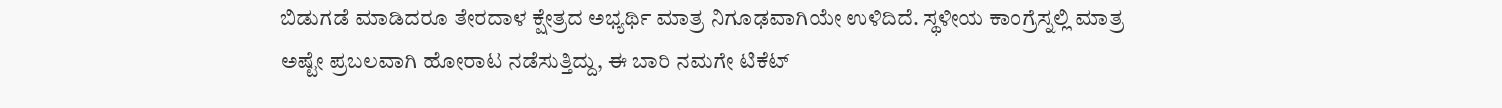ಬಿಡುಗಡೆ ಮಾಡಿದರೂ ತೇರದಾಳ ಕ್ಷೇತ್ರದ ಅಭ್ಯರ್ಥಿ ಮಾತ್ರ ನಿಗೂಢವಾಗಿಯೇ ಉಳಿದಿದೆ. ಸ್ಥಳೀಯ ಕಾಂಗ್ರೆಸ್ನಲ್ಲಿ ಮಾತ್ರ ಅಷ್ಟೇ ಪ್ರಬಲವಾಗಿ ಹೋರಾಟ ನಡೆಸುತ್ತಿದ್ದು, ಈ ಬಾರಿ ನಮಗೇ ಟಿಕೆಟ್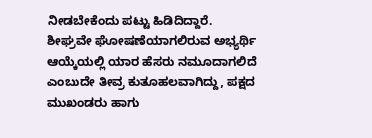ನೀಡಬೇಕೆಂದು ಪಟ್ಟು ಹಿಡಿದಿದ್ದಾರೆ.
ಶೀಘ್ರವೇ ಘೋಷಣೆಯಾಗಲಿರುವ ಅಭ್ಯರ್ಥಿ ಆಯ್ಕೆಯಲ್ಲಿ ಯಾರ ಹೆಸರು ನಮೂದಾಗಲಿದೆ ಎಂಬುದೇ ತೀವ್ರ ಕುತೂಹಲವಾಗಿದ್ದು, ಪಕ್ಷದ ಮುಖಂಡರು ಹಾಗು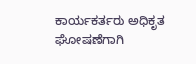ಕಾರ್ಯಕರ್ತರು ಅಧಿಕೃತ ಘೋಷಣೆಗಾಗಿ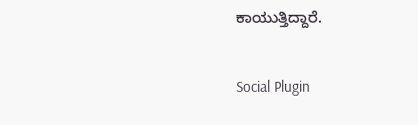ಕಾಯುತ್ತಿದ್ದಾರೆ.

Social Plugin